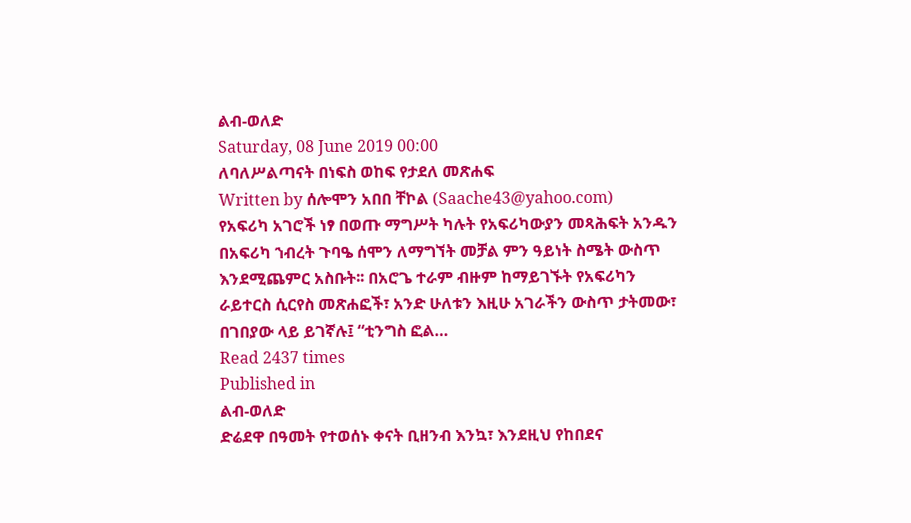ልብ-ወለድ
Saturday, 08 June 2019 00:00
ለባለሥልጣናት በነፍስ ወከፍ የታደለ መጽሐፍ
Written by ሰሎሞን አበበ ቸኮል (Saache43@yahoo.com)
የአፍሪካ አገሮች ነፃ በወጡ ማግሥት ካሉት የአፍሪካውያን መጻሕፍት አንዱን በአፍሪካ ኀብረት ጉባዔ ሰሞን ለማግኘት መቻል ምን ዓይነት ስሜት ውስጥ እንደሚጨምር አስቡት፡፡ በአሮጌ ተራም ብዙም ከማይገኙት የአፍሪካን ራይተርስ ሲርየስ መጽሐፎች፣ አንድ ሁለቱን እዚሁ አገራችን ውስጥ ታትመው፣ በገበያው ላይ ይገኛሉ፤ “ቲንግስ ፎል…
Read 2437 times
Published in
ልብ-ወለድ
ድሬደዋ በዓመት የተወሰኑ ቀናት ቢዘንብ እንኳ፣ እንደዚህ የከበደና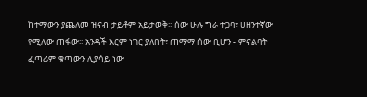ከተማውን ያጨለመ ዝናብ ታይቶም አይታወቅ፡፡ ሰው ሁሉ ግራ ተጋባ፣ ሀዘንተኛው የሚለው ጠፋው፡፡ አንዳች እርም ነገር ያለበት፣ ጠማማ ሰው ቢሆን - ምናልባት ፈጣሪም ቁጣውን ሊያሳይ ነው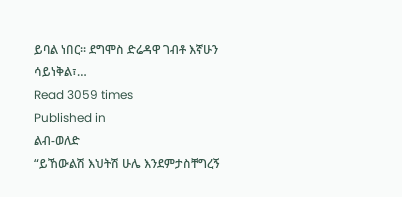ይባል ነበር፡፡ ደግሞስ ድሬዳዋ ገብቶ እኛሁን ሳይነቅል፣…
Read 3059 times
Published in
ልብ-ወለድ
“ይኸውልሽ እህትሽ ሁሌ እንደምታስቸግረኝ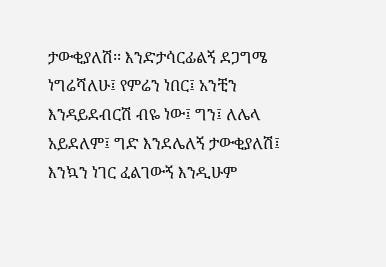ታውቂያለሽ፡፡ እንድታሳርፊልኝ ደጋግሜ ነግሬሻለሁ፤ የምሬን ነበር፤ አንቺን እንዳይደብርሽ ብዬ ነው፤ ግን፤ ለሌላ አይደለም፤ ግድ እንደሌለኝ ታውቂያለሽ፤ እንኳን ነገር ፈልገውኝ እንዲሁም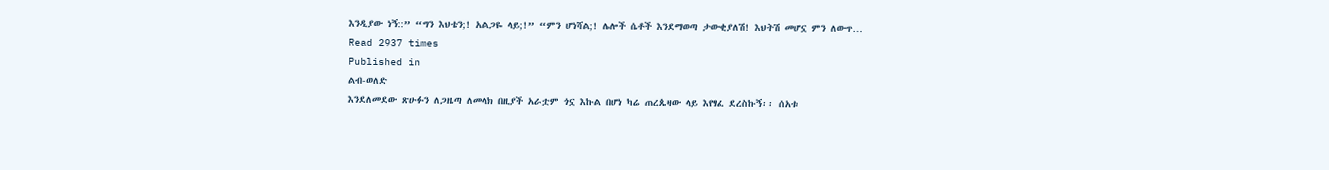እንዲያው ነኝ::” “ግን እህቴን;! አልጋዬ ላይ;!” “ምን ሆነሻል;! ሌሎች ሴቶች እንደማወጣ ታውቂያለሽ! እህትሽ መሆኗ ምን ለውጥ…
Read 2937 times
Published in
ልብ-ወለድ
እንደለመደው ጽሁፉን ለጋዜጣ ለመላክ በዚያች አራቷም ጎኗ እኩል በሆነ ካሬ ጠረጴዛው ላይ እየፃፈ ደረስኩኝ፡፡ ሰአቱ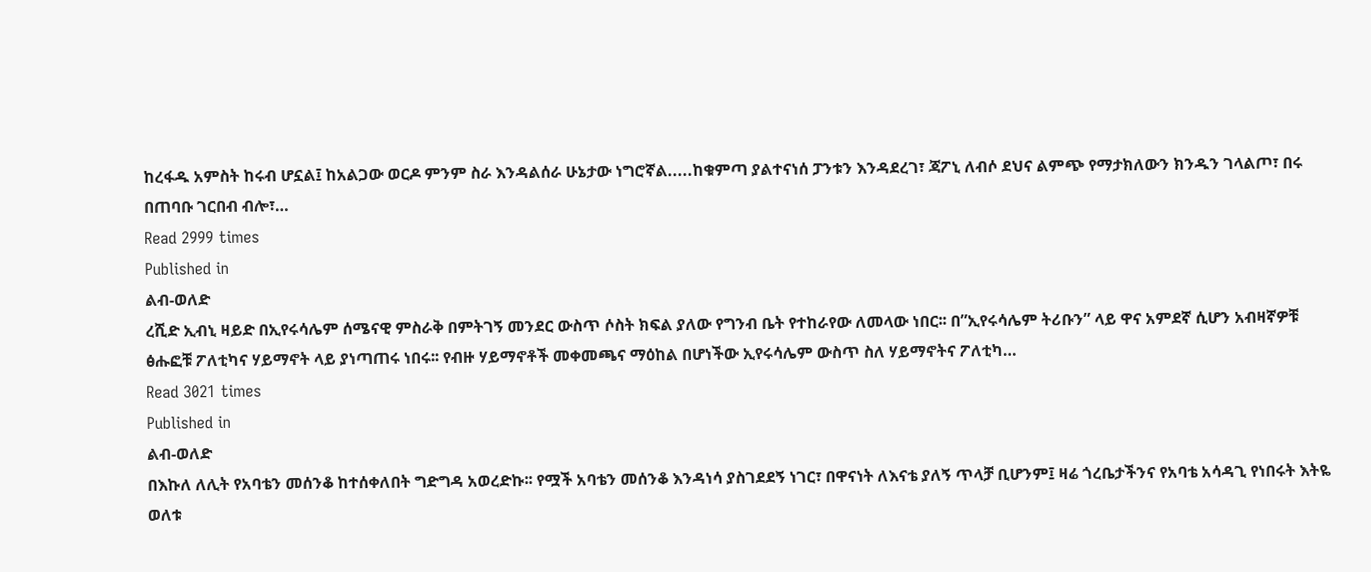ከረፋዱ አምስት ከሩብ ሆኗል፤ ከአልጋው ወርዶ ምንም ስራ እንዳልሰራ ሁኔታው ነግሮኛል.....ከቁምጣ ያልተናነሰ ፓንቱን እንዳደረገ፣ ጃፖኒ ለብሶ ደህና ልምጭ የማታክለውን ክንዱን ገላልጦ፣ በሩ በጠባቡ ገርበብ ብሎ፣…
Read 2999 times
Published in
ልብ-ወለድ
ረሺድ ኢብኒ ዛይድ በኢየሩሳሌም ሰሜናዊ ምስራቅ በምትገኝ መንደር ውስጥ ሶስት ክፍል ያለው የግንብ ቤት የተከራየው ለመላው ነበር፡፡ በ”ኢየሩሳሌም ትሪቡን” ላይ ዋና አምደኛ ሲሆን አብዛኛዎቹ ፅሑፎቹ ፖለቲካና ሃይማኖት ላይ ያነጣጠሩ ነበሩ፡፡ የብዙ ሃይማኖቶች መቀመጫና ማዕከል በሆነችው ኢየሩሳሌም ውስጥ ስለ ሃይማኖትና ፖለቲካ…
Read 3021 times
Published in
ልብ-ወለድ
በእኩለ ለሊት የአባቴን መሰንቆ ከተሰቀለበት ግድግዳ አወረድኩ፡፡ የሟች አባቴን መሰንቆ እንዳነሳ ያስገደደኝ ነገር፣ በዋናነት ለእናቴ ያለኝ ጥላቻ ቢሆንም፤ ዛሬ ጎረቤታችንና የአባቴ አሳዳጊ የነበሩት እትዬ ወለቱ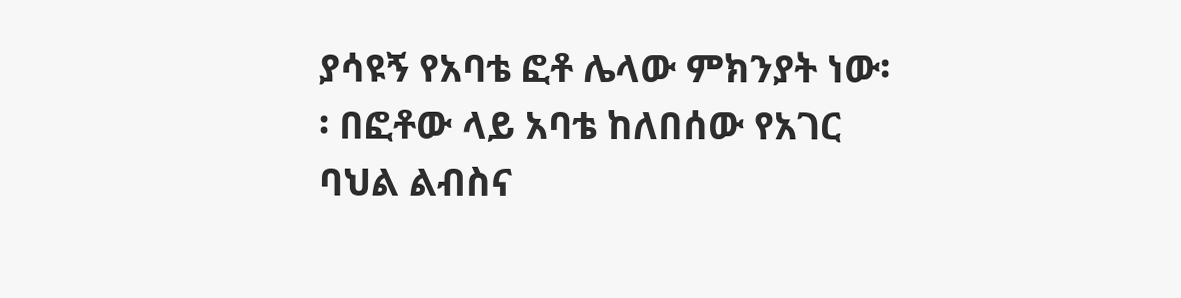ያሳዩኝ የአባቴ ፎቶ ሌላው ምክንያት ነው፡፡ በፎቶው ላይ አባቴ ከለበሰው የአገር ባህል ልብስና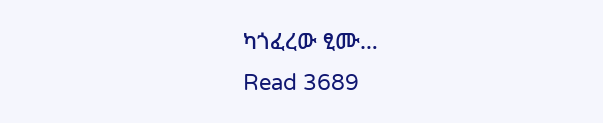ካጎፈረው ፂሙ…
Read 3689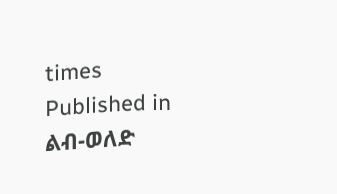times
Published in
ልብ-ወለድ